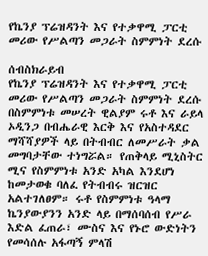የኬንያ ፕሬዝዳንት እና የተቃዋሚ ፓርቲ መሪው የሥልጣን መጋራት ስምምነት ደረሱ

ሰብስክራይብ
የኬንያ ፕሬዝዳንት እና የተቃዋሚ ፓርቲ መሪው የሥልጣን መጋራት ስምምነት ደረሱ በስምምነቱ መሠረት ዊልያም ሩቶ እና ራይላ ኦዲንጋ በብሔራዊ እርቅ እና የአስተዳደር ማሻሻያዎች ላይ በትብብር ለመሥራት ቃል መግባታቸው ተነግሯል። የጠቅላይ ሚኒስትር ሚና የስምምነቱ አንድ አካል እንደሆነ ከመታወቁ ባለፈ የትብብሩ ዝርዝር አልተገለፀም። ሩቶ የስምምነቱ ዓላማ ኬንያውያንን አንድ ላይ በማሰባሰብ የሥራ እድል ፈጠራ፣ ሙስና እና የኑሮ ውድነትን የመሳሰሉ አፋጣኝ ምላሽ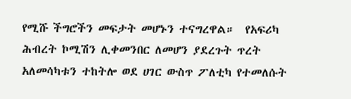የሚሹ ችግሮችን መፍታት መሆኑን ተናግረዋል።  የአፍሪካ ሕብረት ኮሚሽን ሊቀመንበር ለመሆን ያደረጉት ጥረት አለመሳካቱን ተከትሎ ወደ ሀገር ውስጥ ፖለቲካ የተመለሱት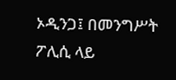ኦዲንጋ፤ በመንግሥት ፖሊሲ ላይ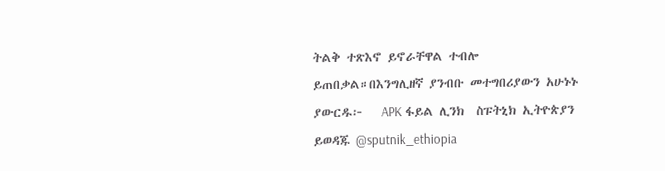ትልቅ ተጽእኖ ይኖራቸዋል ተብሎ ይጠበቃል።በእንግሊዘኛ ያንብቡ መተግበሪያውን አሁኑኑ ያውርዱ፦   APK ፋይል ሊንክ  ስፑትኒክ ኢትዮጵያን ይወዳጁ @sputnik_ethiopia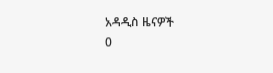አዳዲስ ዜናዎች
0